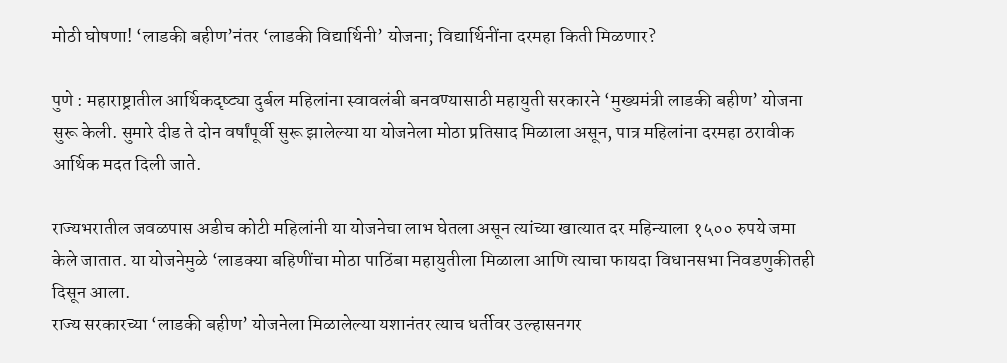मोठी घोषणा! ‘लाडकी बहीण’नंतर ‘लाडकी विद्यार्थिनी’ योजना; विद्यार्थिनींना दरमहा किती मिळणार?

पुणे : महाराष्ट्रातील आर्थिकदृष्ट्या दुर्बल महिलांना स्वावलंबी बनवण्यासाठी महायुती सरकारने ‘मुख्यमंत्री लाडकी बहीण’ योजना सुरू केली. सुमारे दीड ते दोन वर्षांपूर्वी सुरू झालेल्या या योजनेला मोठा प्रतिसाद मिळाला असून, पात्र महिलांना दरमहा ठरावीक आर्थिक मदत दिली जाते.

राज्यभरातील जवळपास अडीच कोटी महिलांनी या योजनेचा लाभ घेतला असून त्यांच्या खात्यात दर महिन्याला १५०० रुपये जमा केले जातात. या योजनेमुळे ‘लाडक्या बहिणींचा मोठा पाठिंबा महायुतीला मिळाला आणि त्याचा फायदा विधानसभा निवडणुकीतही दिसून आला.
राज्य सरकारच्या ‘लाडकी बहीण’ योजनेला मिळालेल्या यशानंतर त्याच धर्तीवर उल्हासनगर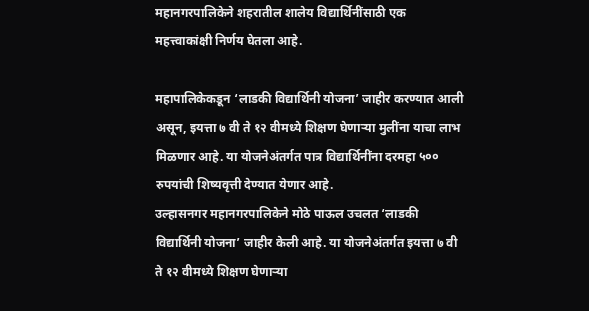महानगरपालिकेने शहरातील शालेय विद्यार्थिनींसाठी एक महत्त्वाकांक्षी निर्णय घेतला आहे.

महापालिकेकडून ‘लाडकी विद्यार्थिनी योजना’ जाहीर करण्यात आली असून, इयत्ता ७ वी ते १२ वीमध्ये शिक्षण घेणाऱ्या मुलींना याचा लाभ मिळणार आहे. या योजनेअंतर्गत पात्र विद्यार्थिनींना दरमहा ५०० रुपयांची शिष्यवृत्ती देण्यात येणार आहे.
उल्हासनगर महानगरपालिकेने मोठे पाऊल उचलत ‘लाडकी विद्यार्थिनी योजना’ जाहीर केली आहे. या योजनेअंतर्गत इयत्ता ७ वी ते १२ वीमध्ये शिक्षण घेणाऱ्या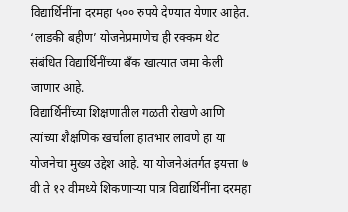विद्यार्थिनींना दरमहा ५०० रुपये देण्यात येणार आहेत. ‘लाडकी बहीण’ योजनेप्रमाणेच ही रक्कम थेट संबंधित विद्यार्थिनींच्या बँक खात्यात जमा केली जाणार आहे.
विद्यार्थिनींच्या शिक्षणातील गळती रोखणे आणि त्यांच्या शैक्षणिक खर्चाला हातभार लावणे हा या योजनेचा मुख्य उद्देश आहे. या योजनेअंतर्गत इयत्ता ७ वी ते १२ वीमध्ये शिकणाऱ्या पात्र विद्यार्थिनींना दरमहा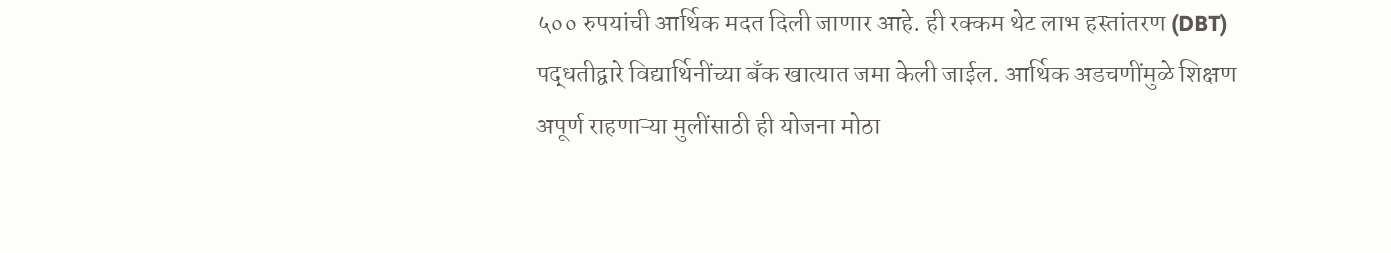५०० रुपयांची आर्थिक मदत दिली जाणार आहे. ही रक्कम थेट लाभ हस्तांतरण (DBT) पद्धतीद्वारे विद्यार्थिनींच्या बँक खात्यात जमा केली जाईल. आर्थिक अडचणींमुळे शिक्षण अपूर्ण राहणाऱ्या मुलींसाठी ही योजना मोठा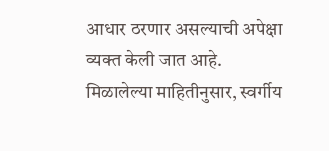आधार ठरणार असल्याची अपेक्षा व्यक्त केली जात आहे.
मिळालेल्या माहितीनुसार, स्वर्गीय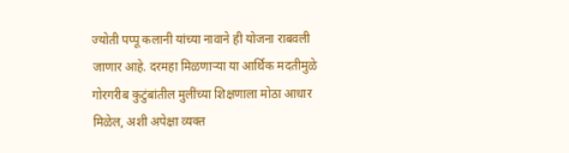ज्योती पप्पू कलानी यांच्या नावाने ही योजना राबवली जाणार आहे. दरमहा मिळणाऱ्या या आर्थिक मदतीमुळे गोरगरीब कुटुंबांतील मुलींच्या शिक्षणाला मोठा आधार मिळेल, अशी अपेक्षा व्यक्त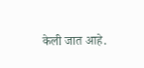केली जात आहे.